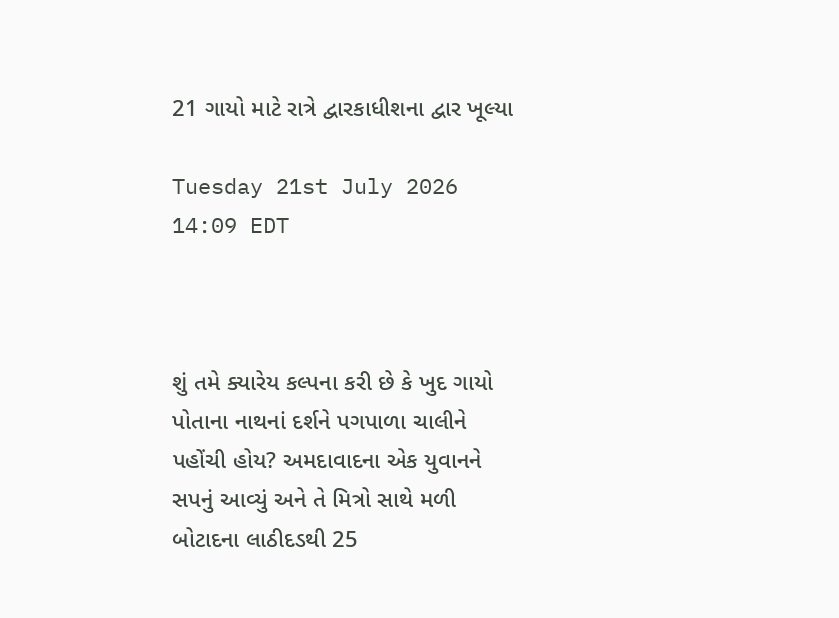21 ગાયો માટે રાત્રે દ્વારકાધીશના દ્વાર ખૂલ્યા

Tuesday 21st July 2026 14:09 EDT



શું તમે ક્યારેય કલ્પના કરી છે કે ખુદ ગાયો પોતાના નાથનાં દર્શને પગપાળા ચાલીને પહોંચી હોય? અમદાવાદના એક યુવાનને સપનું આવ્યું અને તે મિત્રો સાથે મળી બોટાદના લાઠીદડથી 25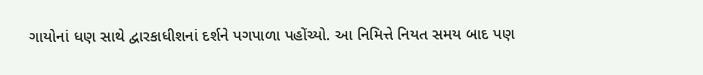ગાયોનાં ધણ સાથે દ્વારકાધીશનાં દર્શને પગપાળા પહોંચ્યો. આ નિમિત્તે નિયત સમય બાદ પણ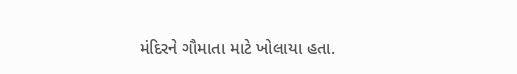મંદિરને ગૌમાતા માટે ખોલાયા હતા.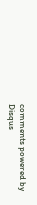comments powered by Disqus